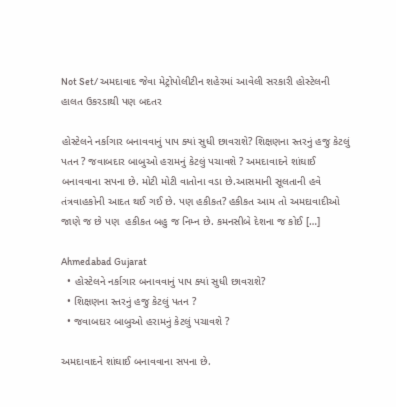Not Set/ અમદાવાદ જેવા મેટ્રોપોલીટીન શહેરમાં આવેલી સરકારી હોસ્ટેલની હાલત ઉકરડાથી પણ બદતર

હોસ્ટેલને નર્કાગાર બનાવવાનું પાપ ક્યાં સુધી છાવરાશે? શિક્ષણના સ્તરનું હજુ કેટલું પતન ? જવાબદાર બાબુઓ હરામનું કેટલું પચાવશે ? અમદાવાદને શાંઘાઈ બનાવવાના સપના છે. મોટી મોટી વાતોના વડા છે.આસમાની સૂલતાની હવે તંત્રવાહકોની આદત થઈ ગઈ છે. પણ હકીકત? હકીકત આમ તો અમદાવાદીઓ જાણે જ છે પણ  હકીકત બહુ જ નિમ્ન છે. કમનસીબે દેશના જ કોઈ […]

Ahmedabad Gujarat
  • હોસ્ટેલને નર્કાગાર બનાવવાનું પાપ ક્યાં સુધી છાવરાશે?
  • શિક્ષણના સ્તરનું હજુ કેટલું પતન ?
  • જવાબદાર બાબુઓ હરામનું કેટલું પચાવશે ?

અમદાવાદને શાંઘાઈ બનાવવાના સપના છે.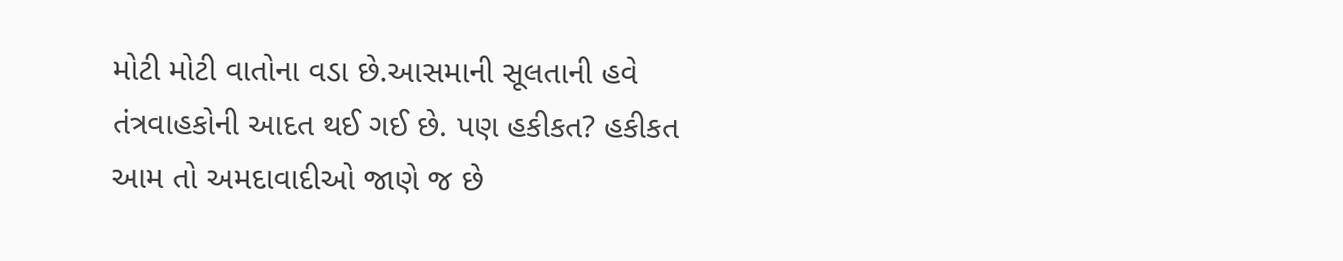મોટી મોટી વાતોના વડા છે.આસમાની સૂલતાની હવે તંત્રવાહકોની આદત થઈ ગઈ છે. પણ હકીકત? હકીકત આમ તો અમદાવાદીઓ જાણે જ છે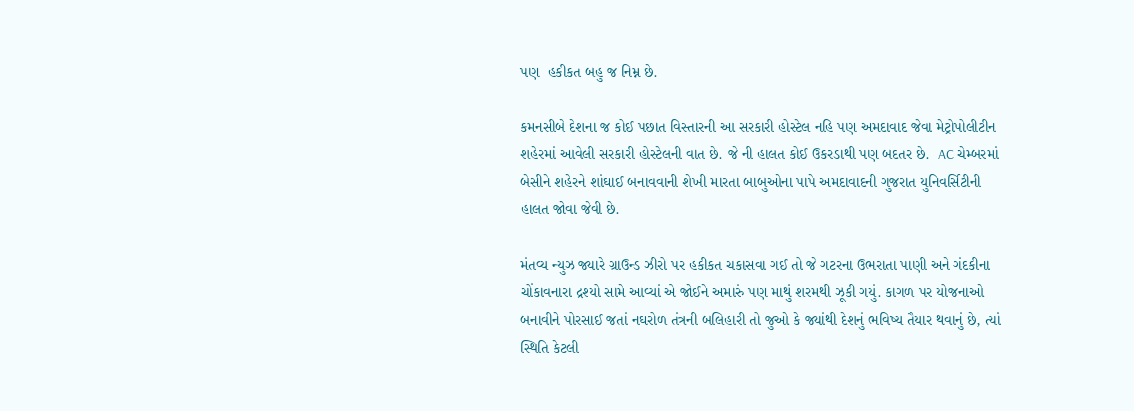પણ  હકીકત બહુ જ નિમ્ન છે.

કમનસીબે દેશના જ કોઈ પછાત વિસ્તારની આ સરકારી હોસ્ટેલ નહિ પણ અમદાવાદ જેવા મેટ્રોપોલીટીન શહેરમાં આવેલી સરકારી હોસ્ટેલની વાત છે. જે ની હાલત કોઈ ઉકરડાથી પણ બદતર છે.  AC ચેમ્બરમાં બેસીને શહેરને શાંઘાઈ બનાવવાની શેખી મારતા બાબુઓના પાપે અમદાવાદની ગુજરાત યુનિવર્સિટીની હાલત જોવા જેવી છે.

મંતવ્ય ન્યુઝ જ્યારે ગ્રાઉન્ડ ઝીરો પર હકીકત ચકાસવા ગઈ તો જે ગટરના ઉભરાતા પાણી અને ગંદકીના ચોંકાવનારા દ્રશ્યો સામે આવ્યાં એ જોઈને અમારું પણ માથું શરમથી ઝૂકી ગયું. કાગળ પર યોજનાઓ બનાવીને પોરસાઈ જતાં નઘરોળ તંત્રની બલિહારી તો જુઓ કે જ્યાંથી દેશનું ભવિષ્ય તૈયાર થવાનું છે, ત્યાં સ્થિતિ કેટલી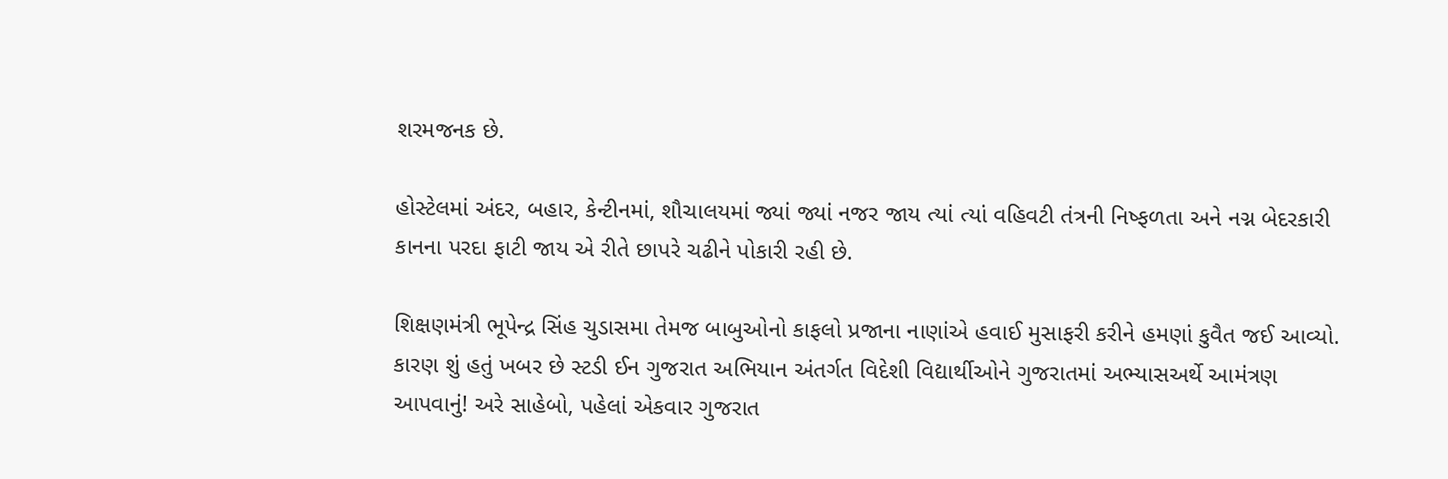શરમજનક છે.

હોસ્ટેલમાં અંદર, બહાર, કેન્ટીનમાં, શૌચાલયમાં જ્યાં જ્યાં નજર જાય ત્યાં ત્યાં વહિવટી તંત્રની નિષ્ફળતા અને નગ્ન બેદરકારી કાનના પરદા ફાટી જાય એ રીતે છાપરે ચઢીને પોકારી રહી છે.

શિક્ષણમંત્રી ભૂપેન્દ્ર સિંહ ચુડાસમા તેમજ બાબુઓનો કાફલો પ્રજાના નાણાંએ હવાઈ મુસાફરી કરીને હમણાં કુવૈત જઈ આવ્યો. કારણ શું હતું ખબર છે સ્ટડી ઈન ગુજરાત અભિયાન અંતર્ગત વિદેશી વિદ્યાર્થીઓને ગુજરાતમાં અભ્યાસઅર્થે આમંત્રણ આપવાનું! અરે સાહેબો, પહેલાં એકવાર ગુજરાત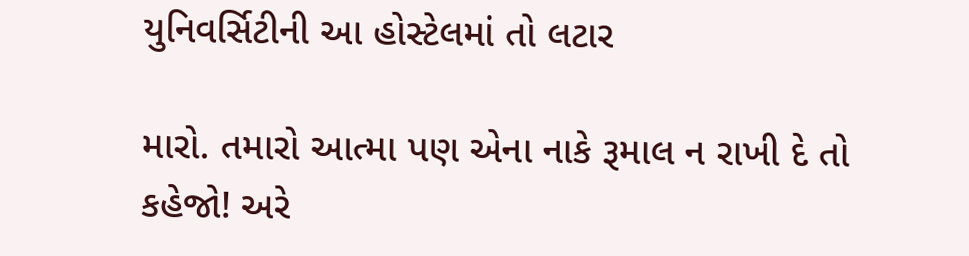યુનિવર્સિટીની આ હોસ્ટેલમાં તો લટાર

મારો. તમારો આત્મા પણ એના નાકે રૂમાલ ન રાખી દે તો કહેજો! અરે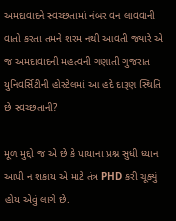અમદાવાદને સ્વચ્છતામાં નંબર વન લાવવાની વાતો કરતા તમને શરમ નથી આવતી જ્યારે એ જ અમદાવાદની મહત્વની ગણાતી ગુજરાત યુનિવર્સિટીની હોસ્ટેલમાં આ હદે દારૂણ સ્થિતિ છે સ્વચ્છતાની?

મૂળ મુદ્દો જ એ છે કે પાયાના પ્રશ્ન સુધી ધ્યાન આપી ન શકાય એ માટે તંત્ર PHD કરી ચૂક્યું હોય એવું લાગે છે.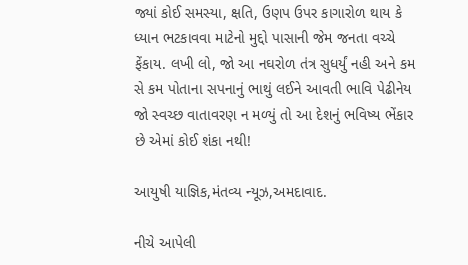જ્યાં કોઈ સમસ્યા, ક્ષતિ, ઉણપ ઉપર કાગારોળ થાય કે ધ્યાન ભટકાવવા માટેનો મુદ્દો પાસાની જેમ જનતા વચ્ચે ફેંકાય. લખી લો, જો આ નઘરોળ તંત્ર સુધર્યું નહી અને કમ સે કમ પોતાના સપનાનું ભાથું લઈને આવતી ભાવિ પેઢીનેય જો સ્વચ્છ વાતાવરણ ન મળ્યું તો આ દેશનું ભવિષ્ય ભેંકાર છે એમાં કોઈ શંકા નથી!

આયુષી યાજ્ઞિક,મંતવ્ય ન્યૂઝ,અમદાવાદ.

નીચે આપેલી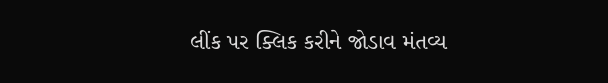લીંક પર ક્લિક કરીને જોડાવ મંતવ્ય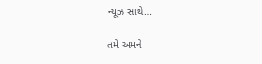ન્યૂઝ સાથે…

તમે અમને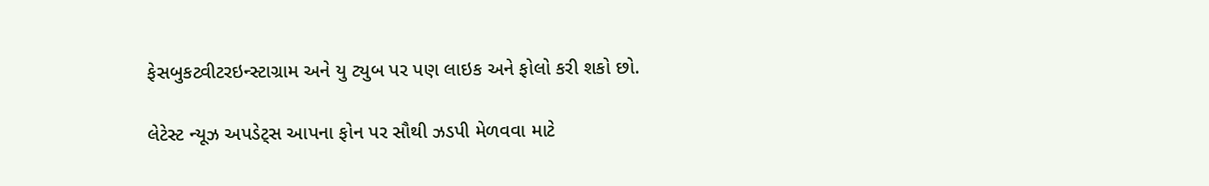ફેસબુકટ્વીટરઇન્સ્ટાગ્રામ અને યુ ટ્યુબ પર પણ લાઇક અને ફોલો કરી શકો છો.

લેટેસ્ટ ન્યૂઝ અપડેટ્સ આપના ફોન પર સૌથી ઝડપી મેળવવા માટે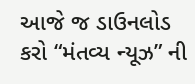આજે જ ડાઉનલોડ કરો “મંતવ્ય ન્યૂઝ” ની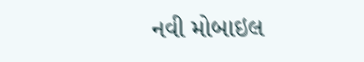નવી મોબાઇલ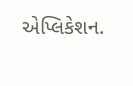એપ્લિકેશન.